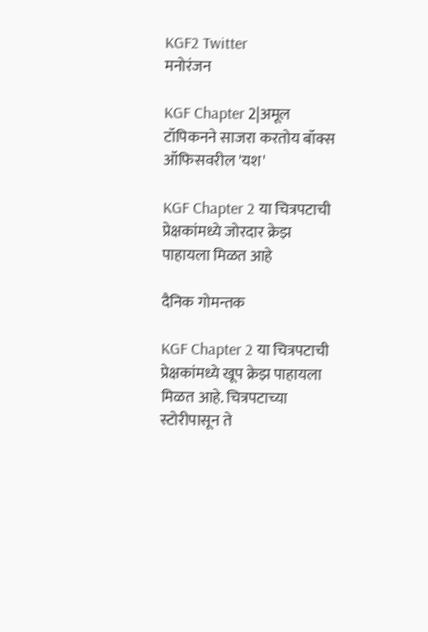KGF2 Twitter
मनोरंजन

KGF Chapter 2|अमूल टॉपिकनने साजरा करतोय बॉक्स ऑफिसवरील 'यश'

KGF Chapter 2 या चित्रपटाची प्रेक्षकांमध्ये जोरदार क्रेझ पाहायला मिळत आहे

दैनिक गोमन्तक

KGF Chapter 2 या चित्रपटाची प्रेक्षकांमध्ये खूप क्रेझ पाहायला मिळत आहे. चित्रपटाच्या स्टोरीपासून ते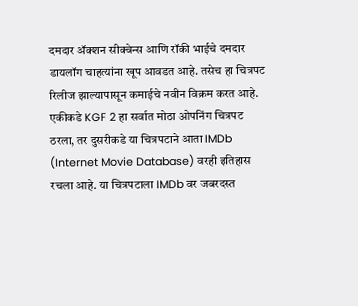दमदार ॲक्शन सीक्वेन्स आणि रॉकी भाईचे दमदार डायलॉग चाहत्यांना खूप आवडत आहे. तसेच हा चित्रपट रिलीज झाल्यापासून कमाईचे नवीन विक्रम करत आहे. एकीकडे KGF 2 हा सर्वात मोठा ओपनिंग चित्रपट ठरला, तर दुसरीकडे या चित्रपटाने आता IMDb (Internet Movie Database) वरही इतिहास रचला आहे. या चित्रपटाला IMDb वर जबरदस्त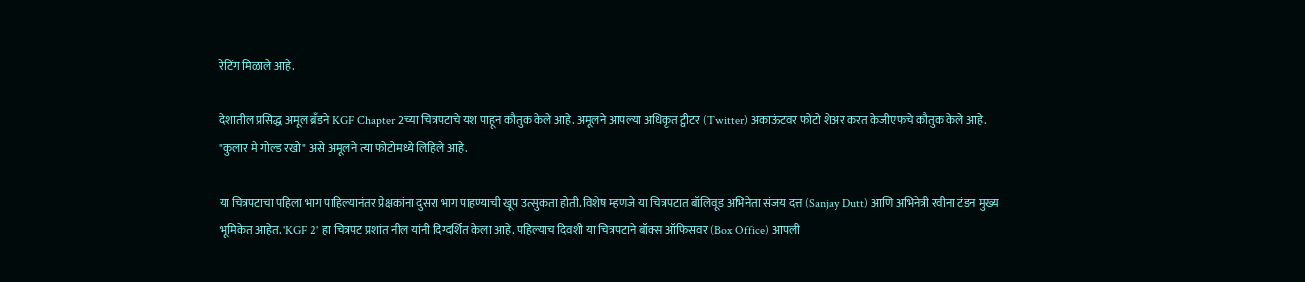रेटिंग मिळाले आहे.

देशातील प्रसिद्ध अमूल ब्रॅंडने KGF Chapter 2च्या चित्रपटाचे यश पाहून कौतुक केले आहे. अमूलने आपल्या अधिकृत ट्वीटर (Twitter) अकाऊंटवर फोटो शेअर करत केजीएफचे कौतुक केले आहे. "कुलार मे गोल्ड रखो" असे अमूलने त्या फोटोमध्ये लिहिले आहे.

या चित्रपटाचा पहिला भाग पाहिल्यानंतर प्रेक्षकांना दुसरा भाग पाहण्याची खूप उत्सुकता होती. विशेष म्हणजे या चित्रपटात बॉलिवूड अभिनेता संजय दत्त (Sanjay Dutt) आणि अभिनेत्री रवीना टंडन मुख्य भूमिकेत आहेत. 'KGF 2' हा चित्रपट प्रशांत नील यांनी दिग्दर्शित केला आहे. पहिल्याच दिवशी या चित्रपटाने बॉक्स ऑफिसवर (Box Office) आपली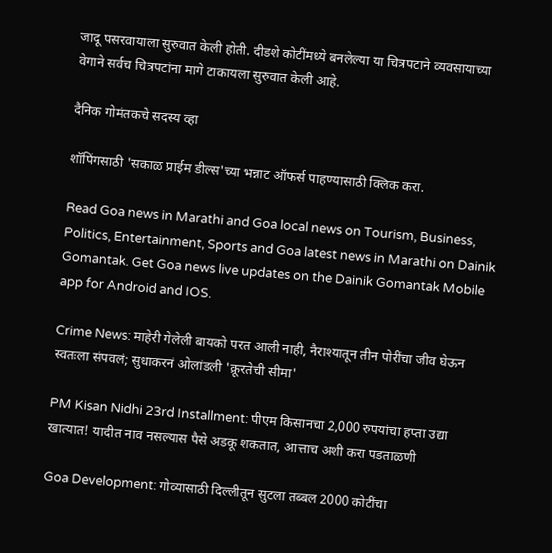जादू पसरवायाला सुरुवात केली होती. दीडशे कोटींमध्ये बनलेल्या या चित्रपटाने व्यवसायाच्या वेगाने सर्वच चित्रपटांना मागे टाकायला सुरुवात केली आहे.

दैनिक गोमंतकचे सदस्य व्हा

शॉपिंगसाठी 'सकाळ प्राईम डील्स'च्या भन्नाट ऑफर्स पाहण्यासाठी क्लिक करा.

Read Goa news in Marathi and Goa local news on Tourism, Business, Politics, Entertainment, Sports and Goa latest news in Marathi on Dainik Gomantak. Get Goa news live updates on the Dainik Gomantak Mobile app for Android and IOS.

Crime News: माहेरी गेलेली बायको परत आली नाही, नैराश्यातून तीन पोरींचा जीव घेऊन स्वतःला संपवलं; सुधाकरनं ओलांडली 'क्रूरतेची सीमा'

PM Kisan Nidhi 23rd Installment: पीएम किसानचा 2,000 रुपयांचा हप्ता उद्या खात्यात! यादीत नाव नसल्यास पैसे अडकू शकतात, आत्ताच अशी करा पडताळणी

Goa Development: गोव्यासाठी दिल्लीतून सुटला तब्बल 2000 कोटींचा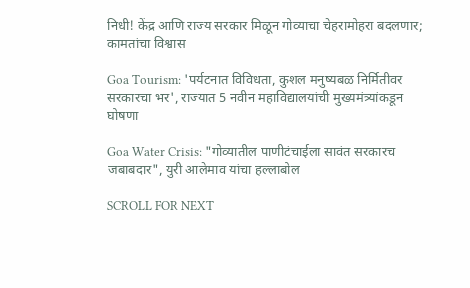निधी! केंद्र आणि राज्य सरकार मिळून गोव्याचा चेहरामोहरा बदलणार; कामतांचा विश्वास

Goa Tourism: 'पर्यटनात विविधता, कुशल मनुष्यबळ निर्मितीवर सरकारचा भर', राज्यात 5 नवीन महाविद्यालयांची मुख्यमंत्र्यांकडून घोषणा

Goa Water Crisis: "गोव्यातील पाणीटंचाईला सावंत सरकारच जबाबदार", युरी आलेमाव यांचा हल्लाबोल

SCROLL FOR NEXT